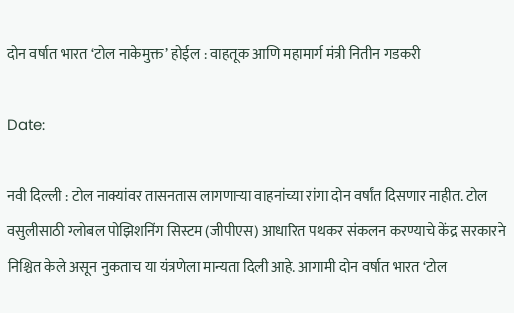दोन वर्षात भारत ‘टोल नाकेमुक्त’ होईल : वाहतूक आणि महामार्ग मंत्री नितीन गडकरी

Date:

नवी दिल्ली : टोल नाक्यांवर तासनतास लागणाऱ्या वाहनांच्या रांगा दोन वर्षांत दिसणार नाहीत. टोल वसुलीसाठी ग्लोबल पोझिशनिंग सिस्टम (जीपीएस) आधारित पथकर संकलन करण्याचे केंद्र सरकारने निश्चित केले असून नुकताच या यंत्रणेला मान्यता दिली आहे. आगामी दोन वर्षात भारत ‘टोल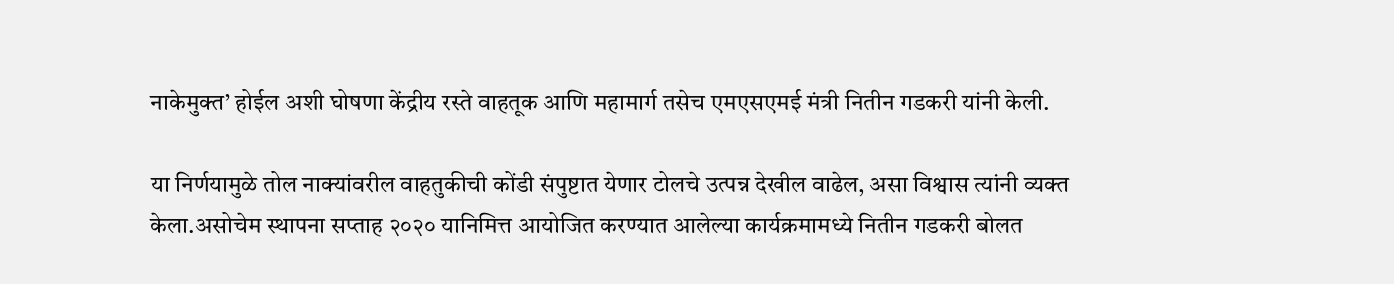नाकेमुक्त’ होईल अशी घोषणा केंद्रीय रस्ते वाहतूक आणि महामार्ग तसेच एमएसएमई मंत्री नितीन गडकरी यांनी केली.

या निर्णयामुळे तोल नाक्यांवरील वाहतुकीची कोंडी संपुष्टात येणार टोलचे उत्पन्न देखील वाढेल, असा विश्वास त्यांनी व्यक्त केला.असोचेम स्थापना सप्ताह २०२० यानिमित्त आयोजित करण्यात आलेल्या कार्यक्रमामध्ये नितीन गडकरी बोलत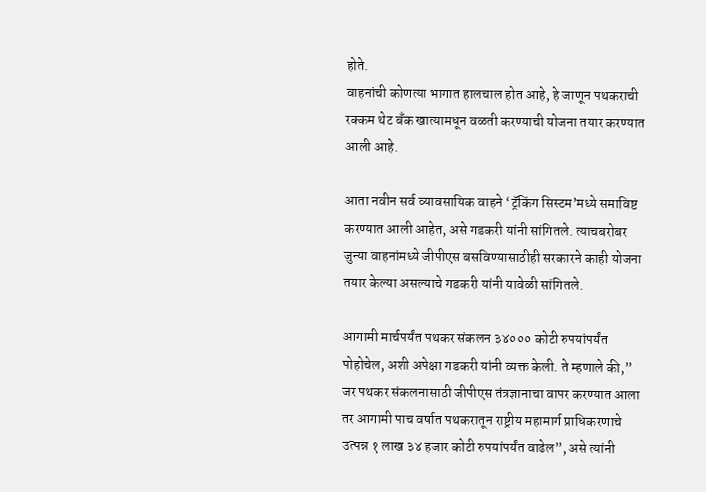होते.
वाहनांची कोणत्या भागात हालचाल होत आहे, हे जाणून पथकराची रक्कम थेट बँक खात्यामधून वळती करण्याची योजना तयार करण्यात आली आहे.

आता नवीन सर्व व्यावसायिक वाहने ‘ट्रॅकिंग सिस्टम’मध्ये समाविष्ट करण्यात आली आहेत, असे गडकरी यांनी सांगितले. त्याचबरोबर जुन्या वाहनांमध्ये जीपीएस बसविण्यासाठीही सरकारने काही योजना तयार केल्या असल्याचे गडकरी यांनी यावेळी सांगितले.

आगामी मार्चपर्यंत पथकर संकलन ३४००० कोटी रुपयांपर्यंत पोहोचेल, अशी अपेक्षा गडकरी यांनी व्यक्त केली. ते म्हणाले की,” जर पथकर संकलनासाठी जीपीएस तंत्रज्ञानाचा वापर करण्यात आला तर आगामी पाच वर्षात पथकरातून राष्ट्रीय महामार्ग प्राधिकरणाचे उत्पन्न १ लाख ३४ हजार कोटी रुपयांपर्यंत वाढेल”, असे त्यांनी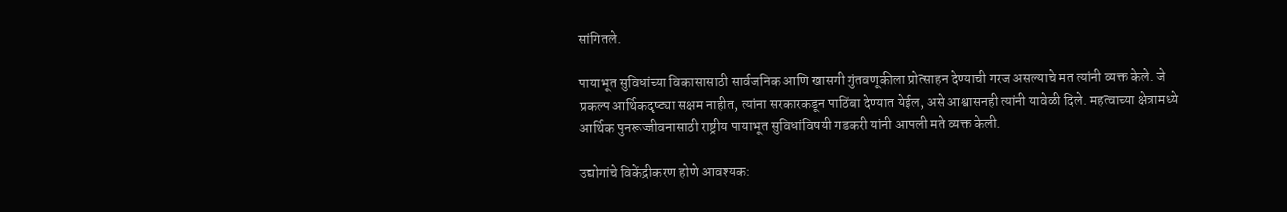सांगितले.

पायाभूत सुविधांच्या विकासासाठी सार्वजनिक आणि खासगी गुंतवणूकीला प्रोत्साहन देण्याची गरज असल्याचे मत त्यांनी व्यक्त केले. जे प्रकल्प आर्थिकदृष्ट्या सक्षम नाहीत, त्यांना सरकारकडून पाठिंबा देण्यात येईल, असे आश्वासनही त्यांनी यावेळी दिले. महत्वाच्या क्षेत्रामध्ये आर्थिक पुनरूज्जीवनासाठी राष्ट्रीय पायाभूत सुविधांविषयी गडकरी यांनी आपली मते व्यक्त केली.

उद्योगांचे विकेंद्रीकरण होणे आवश्यक: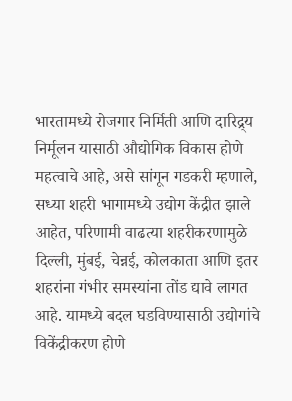भारतामध्ये रोजगार निर्मिती आणि दारिद्र्य निर्मूलन यासाठी औद्योगिक विकास होणे महत्वाचे आहे, असे सांगून गडकरी म्हणाले, सध्या शहरी भागामध्ये उद्योग केंद्रीत झाले आहेत, परिणामी वाढत्या शहरीकरणामुळे दिल्ली, मुंबई, चेन्नई, कोलकाता आणि इतर शहरांना गंभीर समस्यांना तोंड द्यावे लागत आहे. यामध्ये बदल घडविण्यासाठी उद्योगांचे विकेंद्रीकरण होणे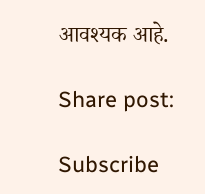आवश्यक आहे.

Share post:

Subscribe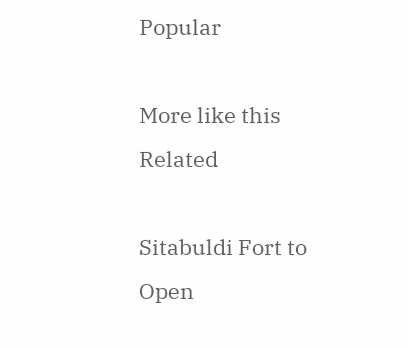Popular

More like this
Related

Sitabuldi Fort to Open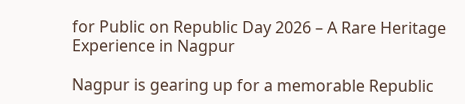for Public on Republic Day 2026 – A Rare Heritage Experience in Nagpur

Nagpur is gearing up for a memorable Republic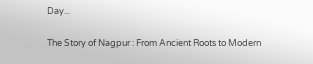Day...

The Story of Nagpur : From Ancient Roots to Modern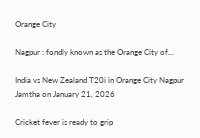Orange City

Nagpur : fondly known as the Orange City of...

India vs New Zealand T20i in Orange City Nagpur Jamtha on January 21, 2026

Cricket fever is ready to grip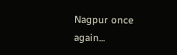Nagpur once again...